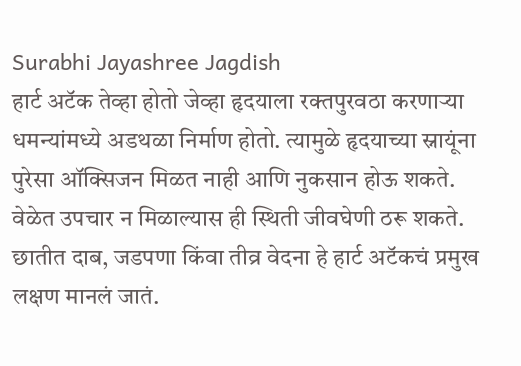Surabhi Jayashree Jagdish
हार्ट अटॅक तेव्हा होतो जेव्हा हृदयाला रक्तपुरवठा करणाऱ्या धमन्यांमध्ये अडथळा निर्माण होतो. त्यामुळे हृदयाच्या स्नायूंना पुरेसा ऑक्सिजन मिळत नाही आणि नुकसान होऊ शकते. वेळेत उपचार न मिळाल्यास ही स्थिती जीवघेणी ठरू शकते.
छातीत दाब, जडपणा किंवा तीव्र वेदना हे हार्ट अटॅकचं प्रमुख लक्षण मानलं जातं.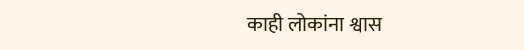काही लोकांना श्वास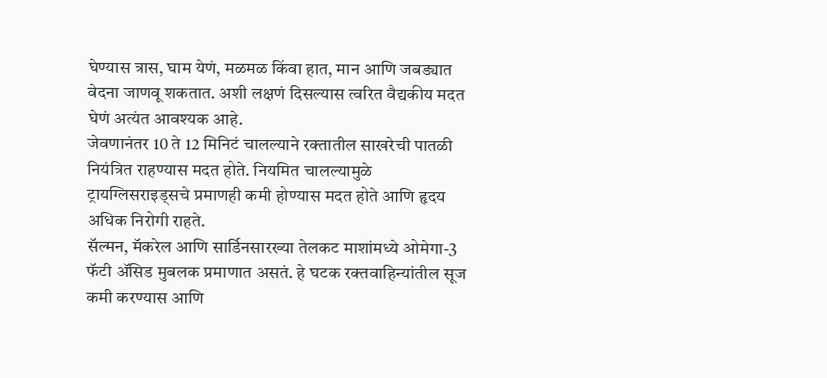घेण्यास त्रास, घाम येणं, मळमळ किंवा हात, मान आणि जबड्यात वेदना जाणवू शकतात. अशी लक्षणं दिसल्यास त्वरित वैद्यकीय मदत घेणं अत्यंत आवश्यक आहे.
जेवणानंतर 10 ते 12 मिनिटं चालल्याने रक्तातील साखरेची पातळी नियंत्रित राहण्यास मदत होते. नियमित चालल्यामुळे ट्रायग्लिसराइड्सचे प्रमाणही कमी होण्यास मदत होते आणि हृदय अधिक निरोगी राहते.
सॅल्मन, मॅकरेल आणि सार्डिनसारख्या तेलकट माशांमध्ये ओमेगा-3 फॅटी ॲसिड मुबलक प्रमाणात असतं. हे घटक रक्तवाहिन्यांतील सूज कमी करण्यास आणि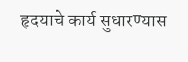हृदयाचे कार्य सुधारण्यास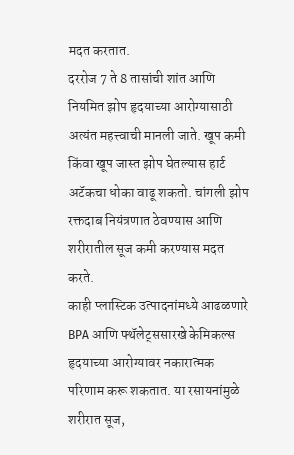मदत करतात.
दररोज 7 ते 8 तासांची शांत आणि नियमित झोप हृदयाच्या आरोग्यासाठी अत्यंत महत्त्वाची मानली जाते. खूप कमी किंवा खूप जास्त झोप घेतल्यास हार्ट अटॅकचा धोका वाढू शकतो. चांगली झोप रक्तदाब नियंत्रणात ठेवण्यास आणि शरीरातील सूज कमी करण्यास मदत करते.
काही प्लास्टिक उत्पादनांमध्ये आढळणारे BPA आणि फ्थॅलेट्ससारखे केमिकल्स हृदयाच्या आरोग्यावर नकारात्मक परिणाम करू शकतात. या रसायनांमुळे शरीरात सूज,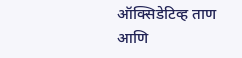ऑक्सिडेटिव्ह ताण आणि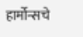हार्मोन्सचे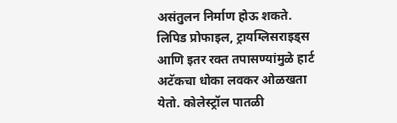असंतुलन निर्माण होऊ शकते.
लिपिड प्रोफाइल, ट्रायग्लिसराइड्स आणि इतर रक्त तपासण्यांमुळे हार्ट अटॅकचा धोका लवकर ओळखता येतो. कोलेस्ट्रॉल पातळी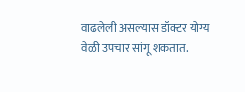वाढलेली असल्यास डॉक्टर योग्य वेळी उपचार सांगू शकतात.